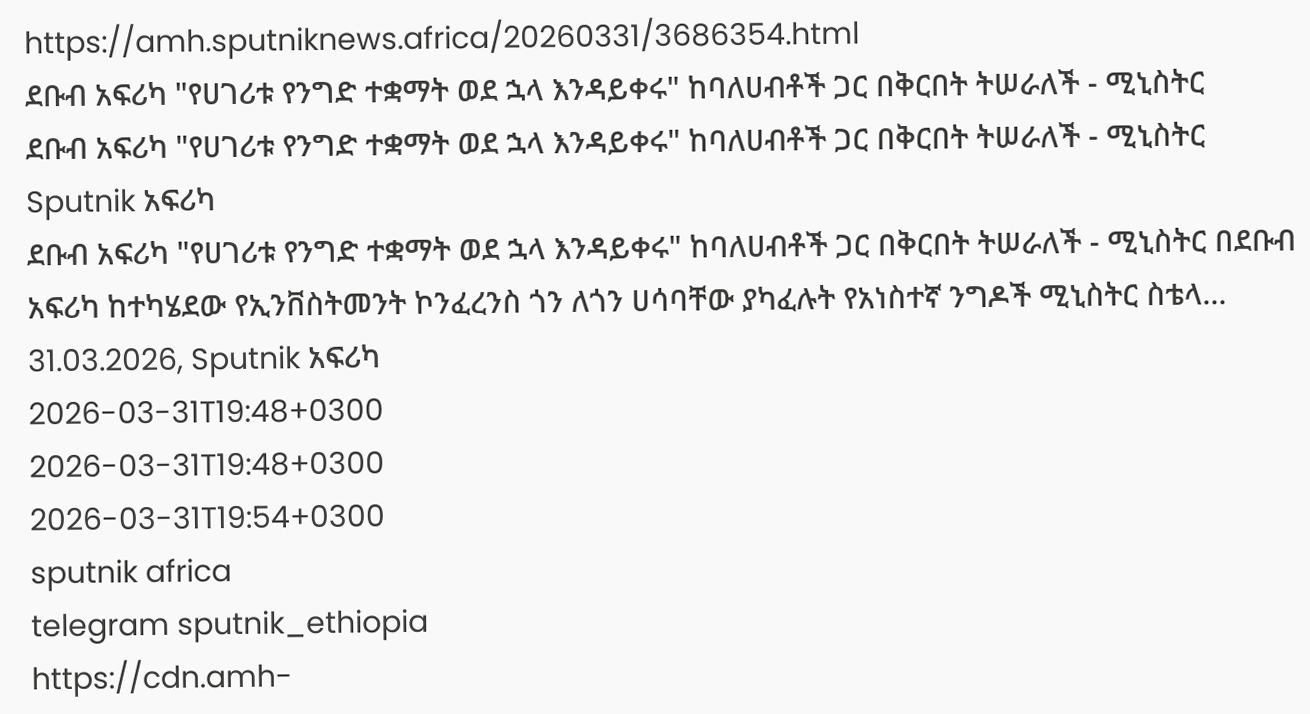https://amh.sputniknews.africa/20260331/3686354.html
ደቡብ አፍሪካ "የሀገሪቱ የንግድ ተቋማት ወደ ኋላ እንዳይቀሩ" ከባለሀብቶች ጋር በቅርበት ትሠራለች - ሚኒስትር
ደቡብ አፍሪካ "የሀገሪቱ የንግድ ተቋማት ወደ ኋላ እንዳይቀሩ" ከባለሀብቶች ጋር በቅርበት ትሠራለች - ሚኒስትር
Sputnik አፍሪካ
ደቡብ አፍሪካ "የሀገሪቱ የንግድ ተቋማት ወደ ኋላ እንዳይቀሩ" ከባለሀብቶች ጋር በቅርበት ትሠራለች - ሚኒስትር በደቡብ አፍሪካ ከተካሄደው የኢንቨስትመንት ኮንፈረንስ ጎን ለጎን ሀሳባቸው ያካፈሉት የአነስተኛ ንግዶች ሚኒስትር ስቴላ... 31.03.2026, Sputnik አፍሪካ
2026-03-31T19:48+0300
2026-03-31T19:48+0300
2026-03-31T19:54+0300
sputnik africa
telegram sputnik_ethiopia
https://cdn.amh-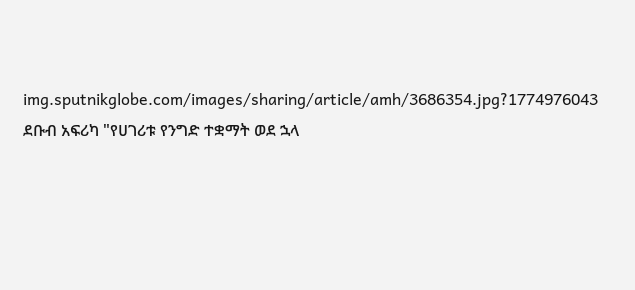img.sputnikglobe.com/images/sharing/article/amh/3686354.jpg?1774976043
ደቡብ አፍሪካ "የሀገሪቱ የንግድ ተቋማት ወደ ኋላ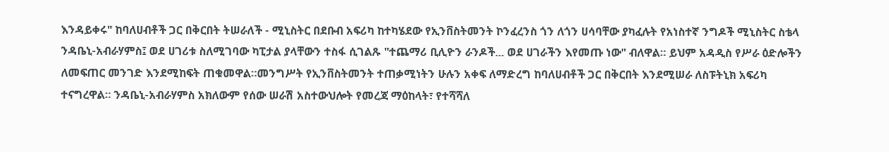እንዳይቀሩ" ከባለሀብቶች ጋር በቅርበት ትሠራለች - ሚኒስትር በደቡብ አፍሪካ ከተካሄደው የኢንቨስትመንት ኮንፈረንስ ጎን ለጎን ሀሳባቸው ያካፈሉት የአነስተኛ ንግዶች ሚኒስትር ስቴላ ንዳቤኒ-አብራሃምስ፤ ወደ ሀገሪቱ ስለሚገባው ካፒታል ያላቸውን ተስፋ ሲገልጹ "ተጨማሪ ቢሊዮን ራንዶች... ወደ ሀገራችን እየመጡ ነው" ብለዋል። ይህም አዳዲስ የሥራ ዕድሎችን ለመፍጠር መንገድ እንደሚከፍት ጠቁመዋል።መንግሥት የኢንቨስትመንት ተጠቃሚነትን ሁሉን አቀፍ ለማድረግ ከባለሀብቶች ጋር በቅርበት እንደሚሠራ ለስፑትኒክ አፍሪካ ተናግረዋል። ንዳቤኒ-አብራሃምስ አክለውም የሰው ሠራሽ አስተውህሎት የመረጃ ማዕከላት፣ የተሻሻለ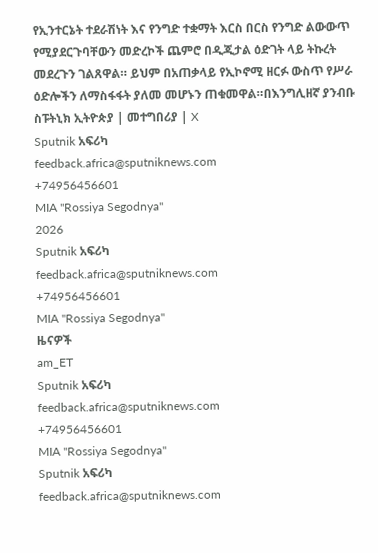የኢንተርኔት ተደራሽነት እና የንግድ ተቋማት እርስ በርስ የንግድ ልውውጥ የሚያደርጉባቸውን መድረኮች ጨምሮ በዲጂታል ዕድገት ላይ ትኩረት መደረጉን ገልጸዋል። ይህም በአጠቃላይ የኢኮኖሚ ዘርፉ ውስጥ የሥራ ዕድሎችን ለማስፋፋት ያለመ መሆኑን ጠቁመዋል።በእንግሊዘኛ ያንብቡ ስፑትኒክ ኢትዮጵያ | መተግበሪያ | X
Sputnik አፍሪካ
feedback.africa@sputniknews.com
+74956456601
MIA "Rossiya Segodnya"
2026
Sputnik አፍሪካ
feedback.africa@sputniknews.com
+74956456601
MIA "Rossiya Segodnya"
ዜናዎች
am_ET
Sputnik አፍሪካ
feedback.africa@sputniknews.com
+74956456601
MIA "Rossiya Segodnya"
Sputnik አፍሪካ
feedback.africa@sputniknews.com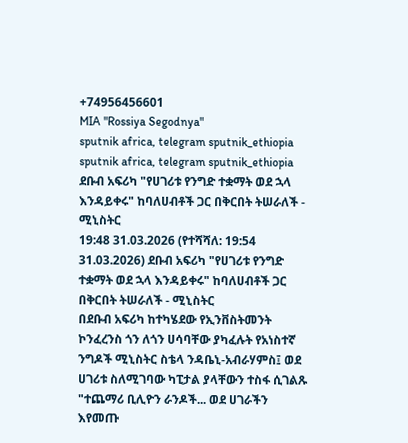+74956456601
MIA "Rossiya Segodnya"
sputnik africa, telegram sputnik_ethiopia
sputnik africa, telegram sputnik_ethiopia
ደቡብ አፍሪካ "የሀገሪቱ የንግድ ተቋማት ወደ ኋላ እንዳይቀሩ" ከባለሀብቶች ጋር በቅርበት ትሠራለች - ሚኒስትር
19:48 31.03.2026 (የተሻሻለ: 19:54 31.03.2026) ደቡብ አፍሪካ "የሀገሪቱ የንግድ ተቋማት ወደ ኋላ እንዳይቀሩ" ከባለሀብቶች ጋር በቅርበት ትሠራለች - ሚኒስትር
በደቡብ አፍሪካ ከተካሄደው የኢንቨስትመንት ኮንፈረንስ ጎን ለጎን ሀሳባቸው ያካፈሉት የአነስተኛ ንግዶች ሚኒስትር ስቴላ ንዳቤኒ-አብራሃምስ፤ ወደ ሀገሪቱ ስለሚገባው ካፒታል ያላቸውን ተስፋ ሲገልጹ "ተጨማሪ ቢሊዮን ራንዶች... ወደ ሀገራችን እየመጡ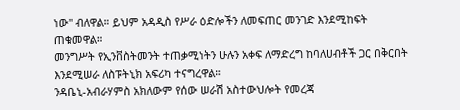ነው" ብለዋል። ይህም አዳዲስ የሥራ ዕድሎችን ለመፍጠር መንገድ እንደሚከፍት ጠቁመዋል።
መንግሥት የኢንቨስትመንት ተጠቃሚነትን ሁሉን አቀፍ ለማድረግ ከባለሀብቶች ጋር በቅርበት እንደሚሠራ ለስፑትኒክ አፍሪካ ተናግረዋል።
ንዳቤኒ-አብራሃምስ አክለውም የሰው ሠራሽ አስተውህሎት የመረጃ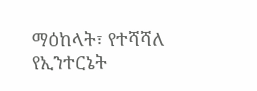ማዕከላት፣ የተሻሻለ የኢንተርኔት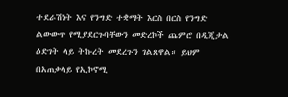ተደራሽነት እና የንግድ ተቋማት እርስ በርስ የንግድ ልውውጥ የሚያደርጉባቸውን መድረኮች ጨምሮ በዲጂታል ዕድገት ላይ ትኩረት መደረጉን ገልጸዋል። ይህም በአጠቃላይ የኢኮኖሚ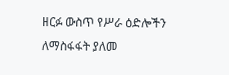ዘርፉ ውስጥ የሥራ ዕድሎችን ለማስፋፋት ያለመ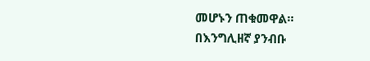መሆኑን ጠቁመዋል።
በእንግሊዘኛ ያንብቡ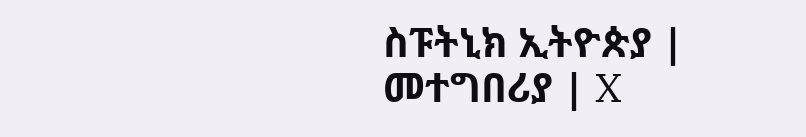ስፑትኒክ ኢትዮጵያ | መተግበሪያ | X